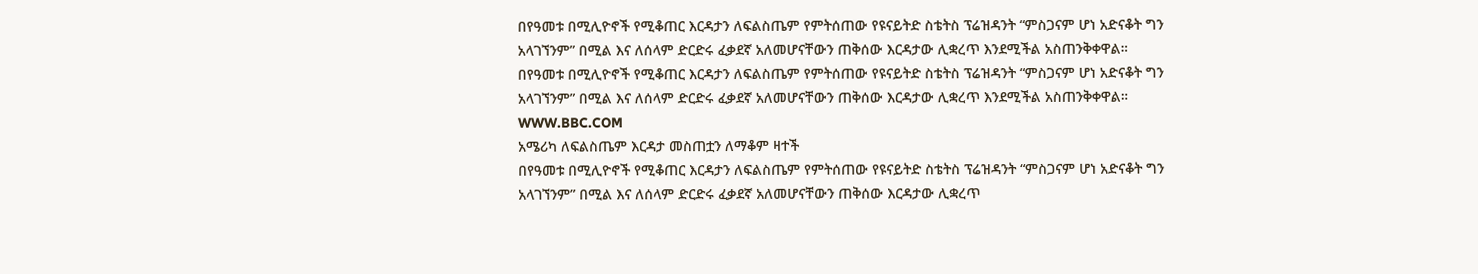በየዓመቱ በሚሊዮኖች የሚቆጠር እርዳታን ለፍልስጤም የምትሰጠው የዩናይትድ ስቴትስ ፕሬዝዳንት “ምስጋናም ሆነ አድናቆት ግን አላገኘንም” በሚል እና ለሰላም ድርድሩ ፈቃደኛ አለመሆናቸውን ጠቅሰው እርዳታው ሊቋረጥ እንደሚችል አስጠንቅቀዋል።
በየዓመቱ በሚሊዮኖች የሚቆጠር እርዳታን ለፍልስጤም የምትሰጠው የዩናይትድ ስቴትስ ፕሬዝዳንት “ምስጋናም ሆነ አድናቆት ግን አላገኘንም” በሚል እና ለሰላም ድርድሩ ፈቃደኛ አለመሆናቸውን ጠቅሰው እርዳታው ሊቋረጥ እንደሚችል አስጠንቅቀዋል።
WWW.BBC.COM
አሜሪካ ለፍልስጤም እርዳታ መስጠቷን ለማቆም ዛተች
በየዓመቱ በሚሊዮኖች የሚቆጠር እርዳታን ለፍልስጤም የምትሰጠው የዩናይትድ ስቴትስ ፕሬዝዳንት “ምስጋናም ሆነ አድናቆት ግን አላገኘንም” በሚል እና ለሰላም ድርድሩ ፈቃደኛ አለመሆናቸውን ጠቅሰው እርዳታው ሊቋረጥ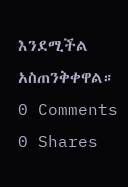እንደሚችል አስጠንቅቀዋል።
0 Comments 0 Shares